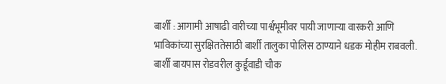बार्शी : आगामी आषाढी वारीच्या पार्श्वभूमीवर पायी जाणाऱ्या वारकरी आणि भाविकांच्या सुरक्षिततेसाठी बार्शी तालुका पोलिस ठाण्याने धडक मोहीम राबवली. बार्शी बायपास रोडवरील कुर्डूवाडी चौक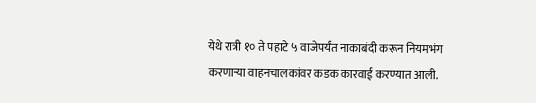येथे रात्री १० ते पहाटे ५ वाजेपर्यंत नाकाबंदी करून नियमभंग करणाऱ्या वाहनचालकांवर कडक कारवाई करण्यात आली.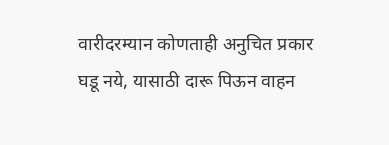वारीदरम्यान कोणताही अनुचित प्रकार घडू नये, यासाठी दारू पिऊन वाहन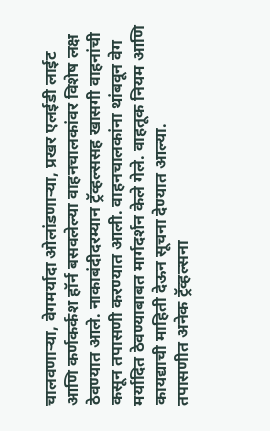चालवणाऱ्या, वेगमर्यादा ओलांडणाऱ्या, प्रखर एलईडी लाईट आणि कर्णकर्कश हॉर्न बसवलेल्या वाहनचालकांवर विशेष लक्ष ठेवण्यात आले. नाकाबंदीदरम्यान ट्रॅव्हल्ससह खासगी वाहनांची कसून तपासणी करण्यात आली. वाहनचालकांना थांबवून वेग मर्यादित ठेवण्याबाबत मार्गदर्शन केले गेले. वाहतूक नियम आणि कायद्याची माहिती देऊन सूचना देण्यात आल्या.
तपासणीत अनेक ट्रॅव्हल्सना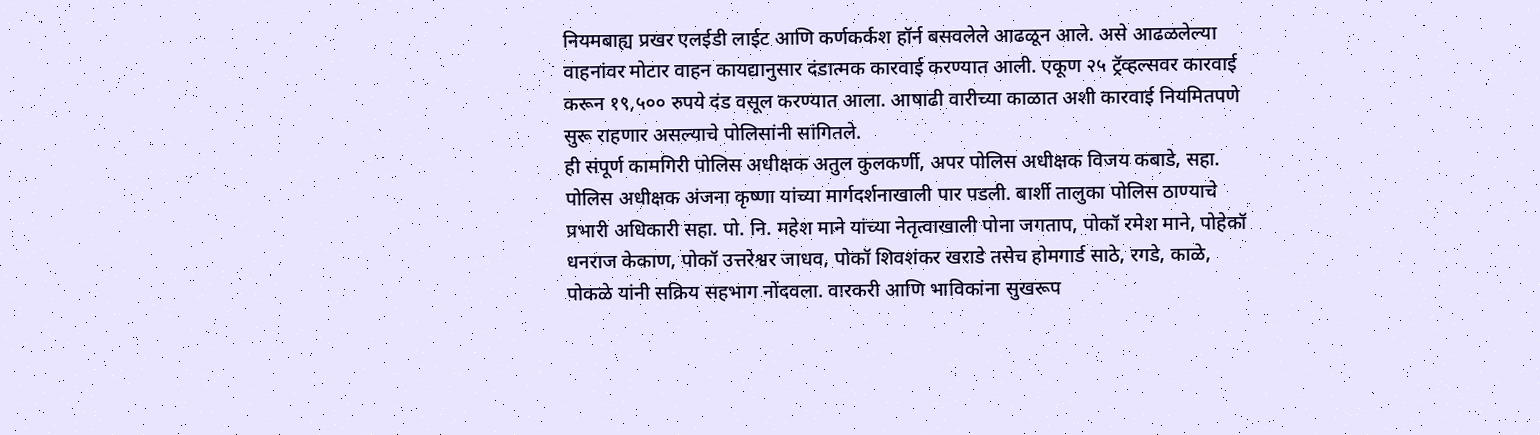नियमबाह्य प्रखर एलईडी लाईट आणि कर्णकर्कश हॉर्न बसवलेले आढळून आले. असे आढळलेल्या वाहनांवर मोटार वाहन कायद्यानुसार दंडात्मक कारवाई करण्यात आली. एकूण २५ ट्रॅव्हल्सवर कारवाई करून १९,५०० रुपये दंड वसूल करण्यात आला. आषाढी वारीच्या काळात अशी कारवाई नियमितपणे सुरू राहणार असल्याचे पोलिसांनी सांगितले.
ही संपूर्ण कामगिरी पोलिस अधीक्षक अतुल कुलकर्णी, अपर पोलिस अधीक्षक विजय कबाडे, सहा. पोलिस अधीक्षक अंजना कृष्णा यांच्या मार्गदर्शनाखाली पार पडली. बार्शी तालुका पोलिस ठाण्याचे प्रभारी अधिकारी सहा. पो. नि. महेश माने यांच्या नेतृत्वाखाली पोना जगताप, पोकॉ रमेश माने, पोहेकॉ धनराज केकाण, पोकॉ उत्तरेश्वर जाधव, पोकॉ शिवशंकर खराडे तसेच होमगार्ड साठे, रगडे, काळे, पोकळे यांनी सक्रिय सहभाग नोंदवला. वारकरी आणि भाविकांना सुखरूप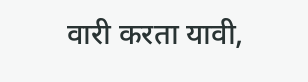वारी करता यावी,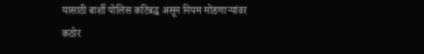यासाठी बार्शी पोलिस कटिबद्ध असून नियम मोडणाऱ्यांवर कठोर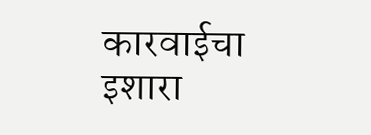कारवाईचा इशारा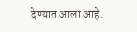देण्यात आला आहे.